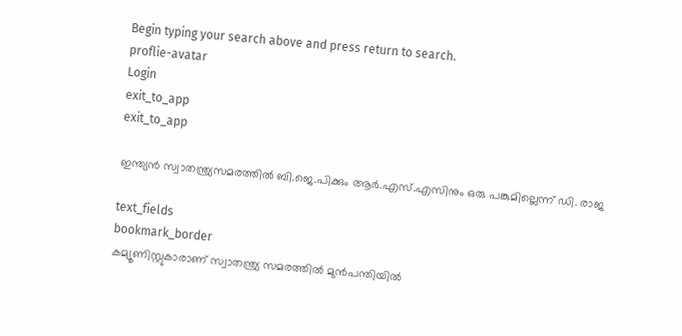Begin typing your search above and press return to search.
proflie-avatar
Login
exit_to_app
exit_to_app

ഇന്ത്യൻ സ്വാതന്ത്ര്യസമരത്തിൽ ബി.ജെ.പിക്കും ആർ.എസ്.എസിനും ഒരു പങ്കുമില്ലെന്ന് ഡി. രാജ

text_fields
bookmark_border
കമ്യൂണിസ്റ്റുകാരാണ് സ്വാതന്ത്ര്യ സമരത്തിൽ മുൻപന്തിയിൽ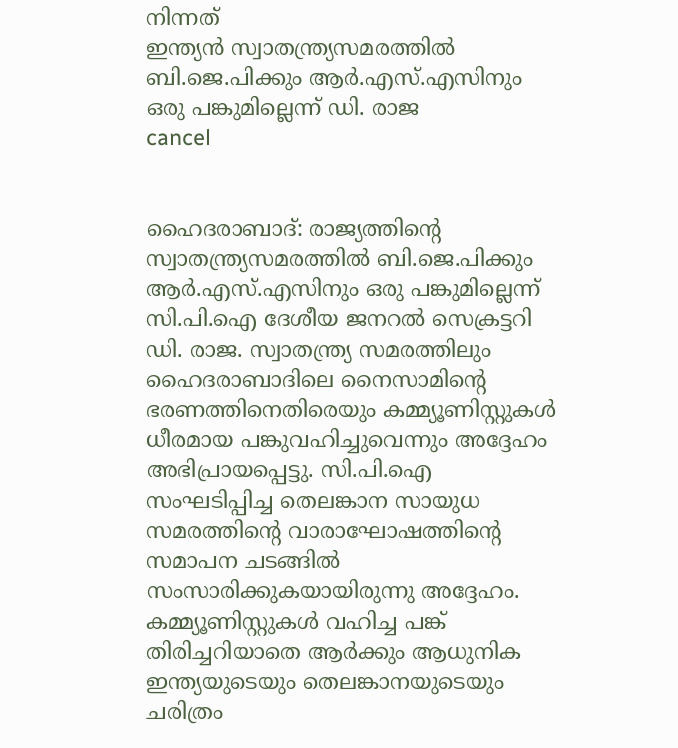നിന്നത്
ഇന്ത്യൻ സ്വാതന്ത്ര്യസമരത്തിൽ ബി.ജെ.പിക്കും ആർ.എസ്.എസിനും ഒരു പങ്കുമില്ലെന്ന് ഡി. രാജ
cancel


ഹൈദരാബാദ്: രാജ്യത്തിന്റെ സ്വാതന്ത്ര്യസമരത്തിൽ ബി.ജെ.പിക്കും ആർ.എസ്.എസിനും ഒരു പങ്കുമില്ലെന്ന് സി.പി.ഐ ദേശീയ ജനറൽ സെക്രട്ടറി ഡി. രാജ. സ്വാതന്ത്ര്യ സമരത്തിലും ഹൈദരാബാദിലെ നൈസാമിന്റെ ഭരണത്തിനെതിരെയും കമ്മ്യൂണിസ്റ്റുകൾ ധീരമായ പങ്കുവഹിച്ചുവെന്നും അദ്ദേഹം അഭിപ്രായപ്പെട്ടു. സി.പി.ഐ സംഘടിപ്പിച്ച തെലങ്കാന സായുധ സമരത്തിന്റെ വാരാഘോഷത്തിന്റെ സമാപന ചടങ്ങിൽ സംസാരിക്കുകയായിരുന്നു അദ്ദേഹം. കമ്മ്യൂണിസ്റ്റുകൾ വഹിച്ച പങ്ക് തിരിച്ചറിയാതെ ആർക്കും ആധുനിക ഇന്ത്യയുടെയും തെലങ്കാനയുടെയും ചരിത്രം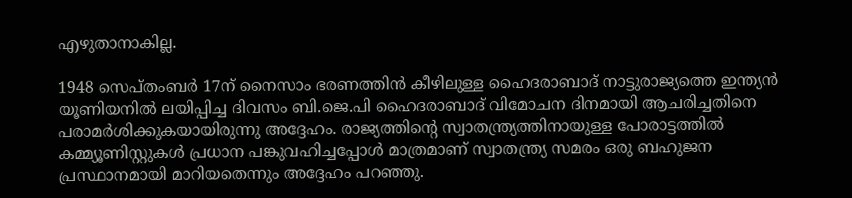എഴുതാനാകില്ല.

1948 സെപ്തംബർ 17ന് നൈസാം ഭരണത്തിൻ കീഴിലുള്ള ഹൈദരാബാദ് നാട്ടുരാജ്യത്തെ ഇന്ത്യൻ യൂണിയനിൽ ലയിപ്പിച്ച ദിവസം ബി.ജെ.പി ഹൈദരാബാദ് വിമോചന ദിനമായി ആചരിച്ചതിനെ പരാമർശിക്കുകയായിരുന്നു അദ്ദേഹം. രാജ്യത്തിന്റെ സ്വാതന്ത്ര്യത്തിനായുള്ള പോരാട്ടത്തിൽ കമ്മ്യൂണിസ്റ്റുകൾ പ്രധാന പങ്കുവഹിച്ചപ്പോൾ മാത്രമാണ് സ്വാതന്ത്ര്യ സമരം ഒരു ബഹുജന പ്രസ്ഥാനമായി മാറിയതെന്നും അദ്ദേഹം പറഞ്ഞു.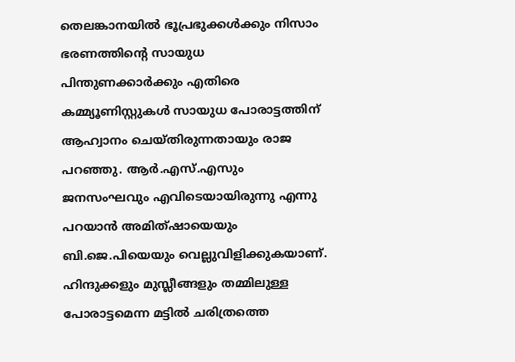തെലങ്കാനയിൽ ഭൂപ്രഭുക്കൾക്കും നിസാം ഭരണത്തിന്റെ സായുധ പിന്തുണക്കാർക്കും എതിരെ കമ്മ്യൂണിസ്റ്റുകൾ സായുധ പോരാട്ടത്തിന് ആഹ്വാനം ചെയ്തിരുന്നതായും രാജ പറഞ്ഞു. ആർ.എസ്.എസും ജനസംഘവും എവിടെയായിരുന്നു എന്നു പറയാൻ അമിത്ഷായെയും ബി.ജെ.പിയെയും വെല്ലുവിളിക്കുകയാണ്. ഹിന്ദുക്കളും മുസ്ലീങ്ങളും തമ്മിലുള്ള പോരാട്ടമെന്ന മട്ടിൽ ചരിത്രത്തെ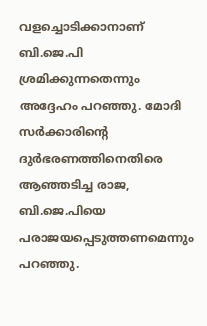വളച്ചൊടിക്കാനാണ് ബി.ജെ.പി ശ്രമിക്കുന്നതെന്നും അദ്ദേഹം പറഞ്ഞു. മോദി സർക്കാരിന്റെ ദുർഭരണത്തിനെതിരെ ആഞ്ഞടിച്ച രാജ, ബി.ജെ.പിയെ പരാജയപ്പെടുത്തണമെന്നും പറഞ്ഞു.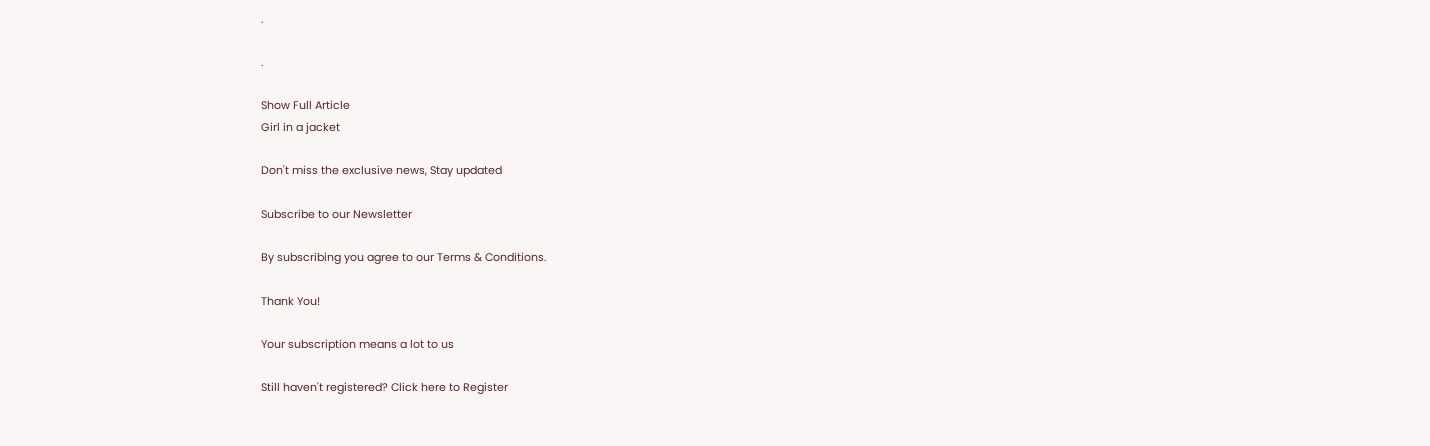.

.

Show Full Article
Girl in a jacket

Don't miss the exclusive news, Stay updated

Subscribe to our Newsletter

By subscribing you agree to our Terms & Conditions.

Thank You!

Your subscription means a lot to us

Still haven't registered? Click here to Register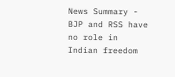News Summary - BJP and RSS have no role in Indian freedom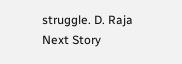struggle. D. Raja
Next Story